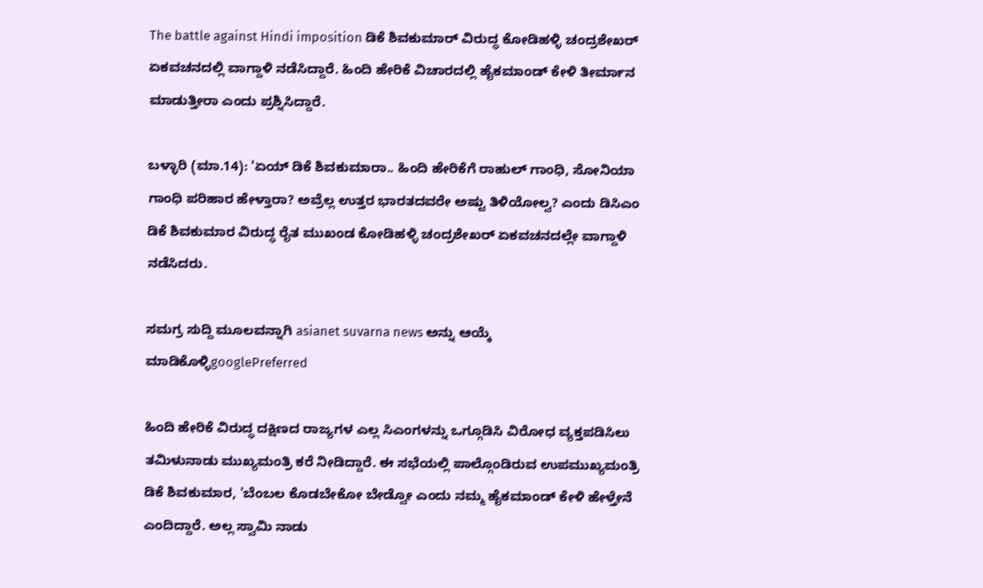The battle against Hindi imposition ಡಿಕೆ ಶಿವಕುಮಾರ್ ವಿರುದ್ಧ ಕೋಡಿಹಳ್ಳಿ ಚಂದ್ರಶೇಖರ್ ಏಕವಚನದಲ್ಲಿ ವಾಗ್ದಾಳಿ ನಡೆಸಿದ್ದಾರೆ. ಹಿಂದಿ ಹೇರಿಕೆ ವಿಚಾರದಲ್ಲಿ ಹೈಕಮಾಂಡ್ ಕೇಳಿ ತೀರ್ಮಾನ ಮಾಡುತ್ತೀರಾ ಎಂದು ಪ್ರಶ್ನಿಸಿದ್ದಾರೆ.

ಬಳ್ಳಾರಿ (ಮಾ.14): 'ಏಯ್ ಡಿಕೆ ಶಿವಕುಮಾರಾ.. ಹಿಂದಿ ಹೇರಿಕೆಗೆ ರಾಹುಲ್ ಗಾಂಧಿ, ಸೋನಿಯಾ ಗಾಂಧಿ ಪರಿಹಾರ ಹೇಳ್ತಾರಾ? ಅವ್ರೆಲ್ಲ ಉತ್ತರ ಭಾರತದವರೇ ಅಷ್ಟು ತಿಳಿಯೋಲ್ವ? ಎಂದು ಡಿಸಿಎಂ ಡಿಕೆ ಶಿವಕುಮಾರ ವಿರುದ್ಧ ರೈತ ಮುಖಂಡ ಕೋಡಿಹಳ್ಳಿ ಚಂದ್ರಶೇಖರ್ ಏಕವಚನದಲ್ಲೇ ವಾಗ್ದಾಳಿ ನಡೆಸಿದರು.

ಸಮಗ್ರ ಸುದ್ದಿ ಮೂಲವನ್ನಾಗಿ asianet suvarna news ಅನ್ನು ಆಯ್ಕೆ ಮಾಡಿಕೊಳ್ಳಿgooglePreferred

ಹಿಂದಿ ಹೇರಿಕೆ ವಿರುದ್ಧ ದಕ್ಷಿಣದ ರಾಜ್ಯಗಳ ಎಲ್ಲ ಸಿಎಂಗಳನ್ನು ಒಗ್ಗೂಡಿಸಿ ವಿರೋಧ ವ್ಯಕ್ತಪಡಿಸಿಲು ತಮಿಳುನಾಡು ಮುಖ್ಯಮಂತ್ರಿ ಕರೆ ನೀಡಿದ್ದಾರೆ. ಈ ಸಭೆಯಲ್ಲಿ ಪಾಲ್ಗೊಂಡಿರುವ ಉಪಮುಖ್ಯಮಂತ್ರಿ ಡಿಕೆ ಶಿವಕುಮಾರ, 'ಬೆಂಬಲ ಕೊಡಬೇಕೋ ಬೇಡ್ವೋ ಎಂದು ನಮ್ಮ ಹೈಕಮಾಂಡ್ ಕೇಳಿ ಹೇಳ್ತೇನೆ ಎಂದಿದ್ದಾರೆ. ಅಲ್ಲ ಸ್ವಾಮಿ ನಾಡು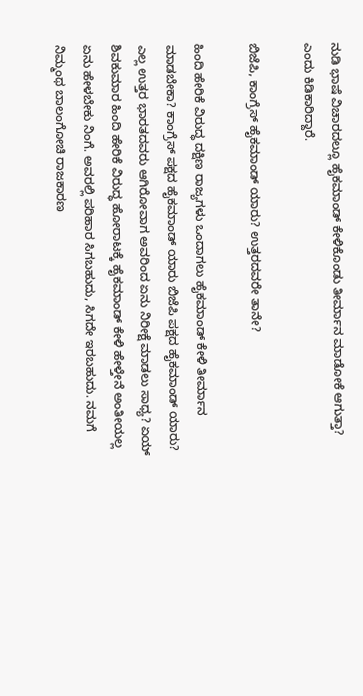ನುಡಿ ಭಾಷೆ ವಿಚಾರದಲ್ಲೂ ಹೈಕಮಾಂಡ್ ಕೇಳಿಕೊಂಡು ತೀರ್ಮಾನ ಮಾಡೋಕೆ ಆಗುತ್ತಾ? ಎಂದು ಕಿಡಿಕಾರಿದ್ದಾರೆ.

ಬಿಜೆಪಿ, ಕಾಂಗ್ರೆಸ್ ಹೈಕಮಾಂಡ್ ಯಾರು? ಉತ್ತರದವರೇ ತಾನೇ?

ಹಿಂದಿ ಹೇರಿಕೆ ವಿರುದ್ಧ ದಕ್ಷಿಣ ರಾಜ್ಯಗಳು ಒಂದಾಗಲು ಹೈಕಮಾಂಡ್ ಕೇಳಿ ತೀರ್ಮಾನ ಮಾಡಬೇಕಾ? ಕಾಂಗ್ರೆಸ್ ಪಕ್ಷದ ಹೈಕಮಾಂಡ್ ಯಾರು ಬಿಜೆಪಿ ಪಕ್ಷದ ಹೈಕಮಾಂಡ್ ಯಾರು? ಎಲ್ಲ ಉತ್ತರ ಭಾರತದವರು ಆಗಿರೋವಾಗ ಅವರಿಂದ ಏನು ನಿರೀಕ್ಷೆ ಮಾಡಲು ಸಾಧ್ಯ? ಏಯ್ ಶಿವಕುಮಾರ ಹಿಂದಿ ಹೇರಿಕೆ ವಿರುದ್ಧ ಹೋರಾಟಕ್ಕೆ ಹೈಕಮಾಂಡ್ ಕೇಳಿ ಹೇಳ್ತೇನೆ ಅಂತೀಯಲ್ಲ ಏನು ಹೇಳಬೇಕು ನಿಂಗೆ. ಅವರಲ್ಲಿ ಪರಿಹಾರ ಸಿಗಬಹುದು, ಸಿಗದೇ ಇರಬಹುದು. ನಮಗೆ ನಿಮ್ಮಂಥ ಬಾಲಂಗೋಚಿ ರಾಜಕಾರಣ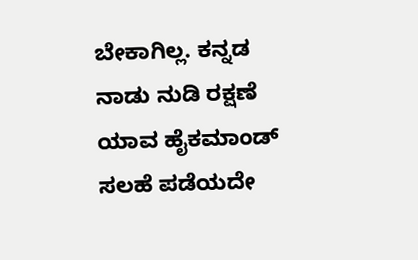ಬೇಕಾಗಿಲ್ಲ. ಕನ್ನಡ ನಾಡು ನುಡಿ ರಕ್ಷಣೆ ಯಾವ ಹೈಕಮಾಂಡ್ ಸಲಹೆ ಪಡೆಯದೇ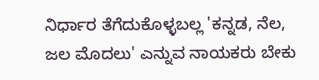ನಿರ್ಧಾರ ತೆಗೆದುಕೊಳ್ಳಬಲ್ಲ 'ಕನ್ನಡ, ನೆಲ, ಜಲ ಮೊದಲು' ಎನ್ನುವ ನಾಯಕರು ಬೇಕು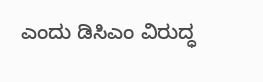ಎಂದು ಡಿಸಿಎಂ ವಿರುದ್ಧ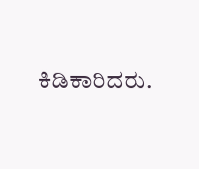ಕಿಡಿಕಾರಿದರು.